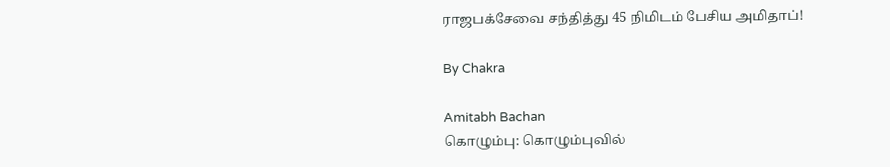ராஜபக்சேவை சந்தித்து 45 நிமிடம் பேசிய அமிதாப்!

By Chakra

Amitabh Bachan
கொழும்பு: கொழும்புவில்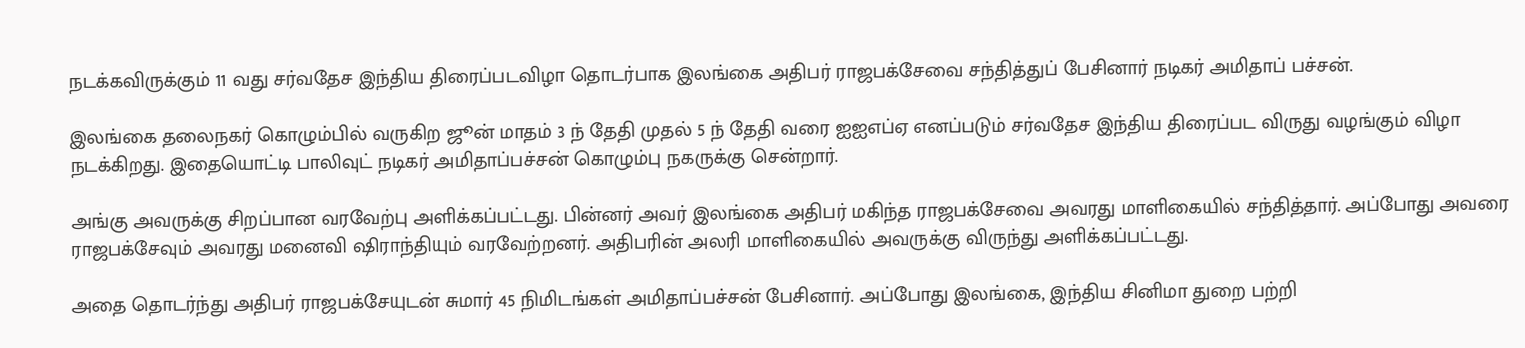நடக்கவிருக்கும் 11 வது சர்வதேச இந்திய திரைப்படவிழா தொடர்பாக இலங்கை அதிபர் ராஜபக்சேவை சந்தித்துப் பேசினார் நடிகர் அமிதாப் பச்சன்.

இலங்கை தலைநகர் கொழும்பில் வருகிற ஜூன் மாதம் 3 ந் தேதி முதல் 5 ந் தேதி வரை ஐஐஎப்ஏ எனப்படும் சர்வதேச இந்திய திரைப்பட விருது வழங்கும் விழா நடக்கிறது. இதையொட்டி பாலிவுட் நடிகர் அமிதாப்பச்சன் கொழும்பு நகருக்கு சென்றார்.

அங்கு அவருக்கு சிறப்பான வரவேற்பு அளிக்கப்பட்டது. பின்னர் அவர் இலங்கை அதிபர் மகிந்த ராஜபக்சேவை அவரது மாளிகையில் சந்தித்தார். அப்போது அவரை ராஜபக்சேவும் அவரது மனைவி ஷிராந்தியும் வரவேற்றனர். அதிபரின் அலரி மாளிகையில் அவருக்கு விருந்து அளிக்கப்பட்டது.

அதை தொடர்ந்து அதிபர் ராஜபக்சேயுடன் சுமார் 45 நிமிடங்கள் அமிதாப்பச்சன் பேசினார். அப்போது இலங்கை, இந்திய சினிமா துறை பற்றி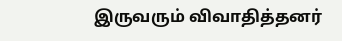இருவரும் விவாதித்தனர்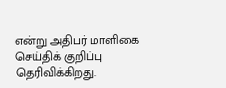என்று அதிபர் மாளிகை செய்திக் குறிப்பு தெரிவிக்கிறது.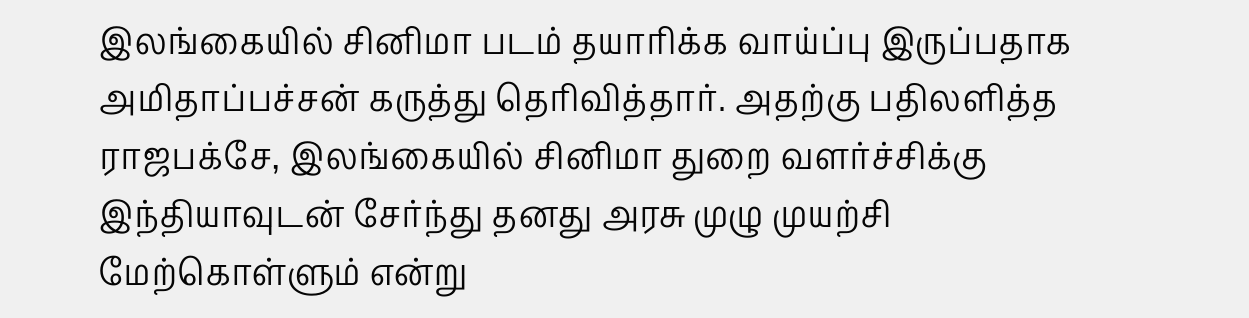இலங்கையில் சினிமா படம் தயாரிக்க வாய்ப்பு இருப்பதாக அமிதாப்பச்சன் கருத்து தெரிவித்தார். அதற்கு பதிலளித்த ராஜபக்சே, இலங்கையில் சினிமா துறை வளர்ச்சிக்கு இந்தியாவுடன் சேர்ந்து தனது அரசு முழு முயற்சி மேற்கொள்ளும் என்று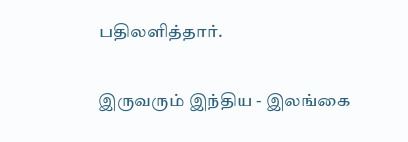பதிலளித்தார்.

இருவரும் இந்திய - இலங்கை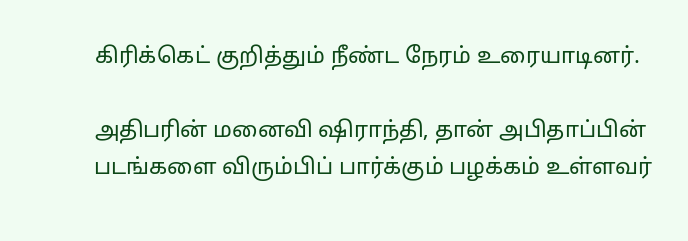கிரிக்கெட் குறித்தும் நீண்ட நேரம் உரையாடினர்.

அதிபரின் மனைவி ஷிராந்தி, தான் அபிதாப்பின் படங்களை விரும்பிப் பார்க்கும் பழக்கம் உள்ளவர்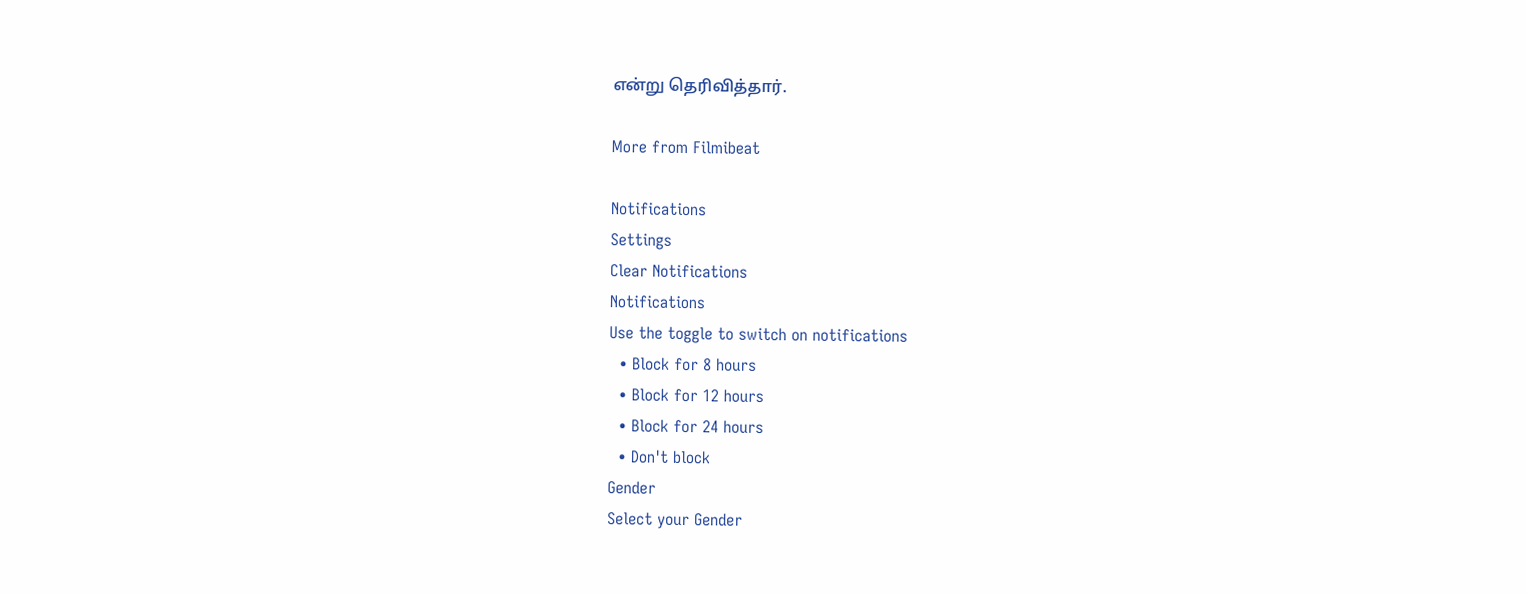என்று தெரிவித்தார்.

More from Filmibeat

Notifications
Settings
Clear Notifications
Notifications
Use the toggle to switch on notifications
  • Block for 8 hours
  • Block for 12 hours
  • Block for 24 hours
  • Don't block
Gender
Select your Gender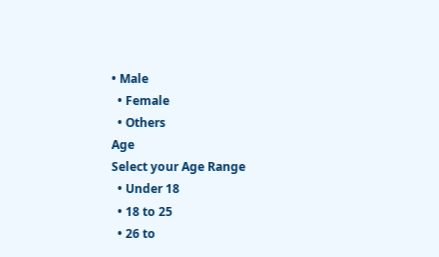• Male
  • Female
  • Others
Age
Select your Age Range
  • Under 18
  • 18 to 25
  • 26 to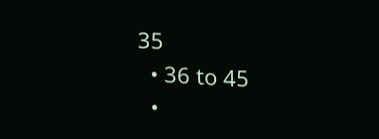35
  • 36 to 45
  •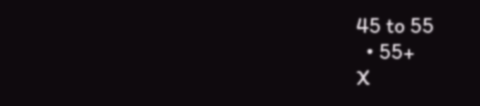45 to 55
  • 55+
X